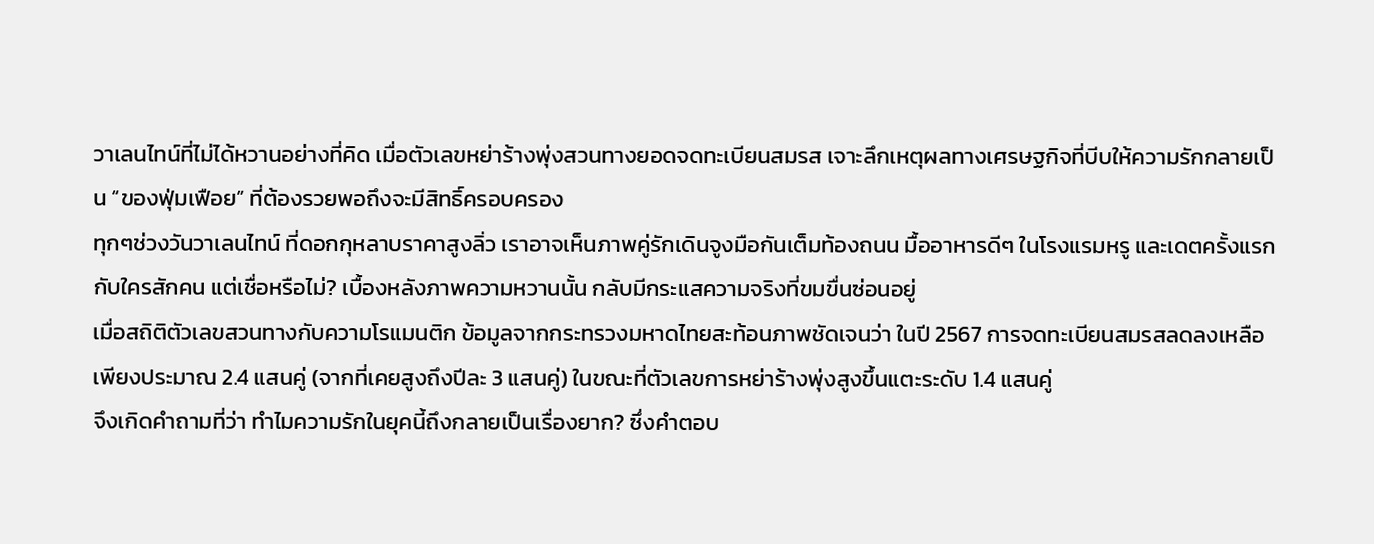วาเลนไทน์ที่ไม่ได้หวานอย่างที่คิด เมื่อตัวเลขหย่าร้างพุ่งสวนทางยอดจดทะเบียนสมรส เจาะลึกเหตุผลทางเศรษฐกิจที่บีบให้ความรักกลายเป็น “ของฟุ่มเฟือย” ที่ต้องรวยพอถึงจะมีสิทธิ์ครอบครอง
ทุกๆช่วงวันวาเลนไทน์ ที่ดอกกุหลาบราคาสูงลิ่ว เราอาจเห็นภาพคู่รักเดินจูงมือกันเต็มท้องถนน มื้ออาหารดีๆ ในโรงแรมหรู และเดตครั้งแรกกับใครสักคน แต่เชื่อหรือไม่? เบื้องหลังภาพความหวานนั้น กลับมีกระแสความจริงที่ขมขื่นซ่อนอยู่
เมื่อสถิติตัวเลขสวนทางกับความโรแมนติก ข้อมูลจากกระทรวงมหาดไทยสะท้อนภาพชัดเจนว่า ในปี 2567 การจดทะเบียนสมรสลดลงเหลือเพียงประมาณ 2.4 แสนคู่ (จากที่เคยสูงถึงปีละ 3 แสนคู่) ในขณะที่ตัวเลขการหย่าร้างพุ่งสูงขึ้นแตะระดับ 1.4 แสนคู่
จึงเกิดคำถามที่ว่า ทำไมความรักในยุคนี้ถึงกลายเป็นเรื่องยาก? ซึ่งคำตอบ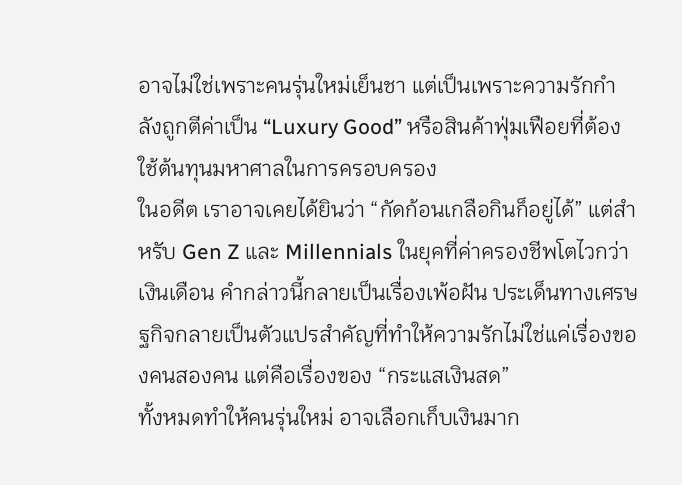อาจไม่ใช่เพราะคนรุ่นใหม่เย็นชา แต่เป็นเพราะความรักกำลังถูกตีค่าเป็น “Luxury Good” หรือสินค้าฟุ่มเฟือยที่ต้องใช้ต้นทุนมหาศาลในการครอบครอง
ในอดีต เราอาจเคยได้ยินว่า “กัดก้อนเกลือกินก็อยู่ได้” แต่สำหรับ Gen Z และ Millennials ในยุคที่ค่าครองชีพโตไวกว่าเงินเดือน คำกล่าวนี้กลายเป็นเรื่องเพ้อฝัน ประเด็นทางเศรษฐกิจกลายเป็นตัวแปรสำคัญที่ทำให้ความรักไม่ใช่แค่เรื่องของคนสองคน แต่คือเรื่องของ “กระแสเงินสด”
ทั้งหมดทำให้คนรุ่นใหม่ อาจเลือกเก็บเงินมาก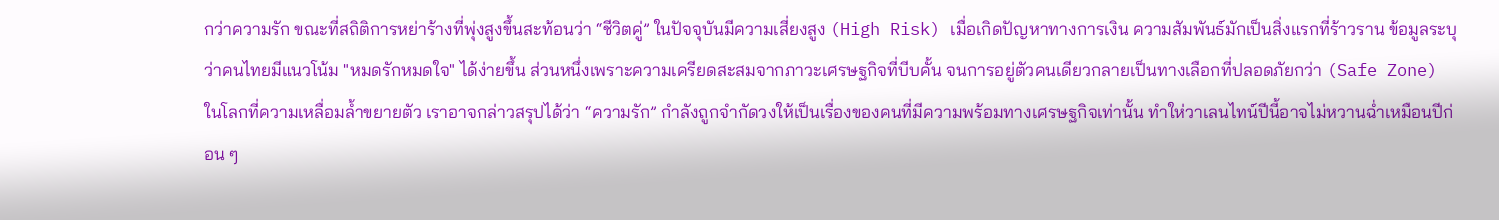กว่าความรัก ขณะที่สถิติการหย่าร้างที่พุ่งสูงขึ้นสะท้อนว่า “ชีวิตคู่” ในปัจจุบันมีความเสี่ยงสูง (High Risk) เมื่อเกิดปัญหาทางการเงิน ความสัมพันธ์มักเป็นสิ่งแรกที่ร้าวราน ข้อมูลระบุว่าคนไทยมีแนวโน้ม "หมดรักหมดใจ" ได้ง่ายขึ้น ส่วนหนึ่งเพราะความเครียดสะสมจากภาวะเศรษฐกิจที่บีบคั้น จนการอยู่ตัวคนเดียวกลายเป็นทางเลือกที่ปลอดภัยกว่า (Safe Zone)
ในโลกที่ความเหลื่อมล้ำขยายตัว เราอาจกล่าวสรุปได้ว่า “ความรัก” กำลังถูกจำกัดวงให้เป็นเรื่องของคนที่มีความพร้อมทางเศรษฐกิจเท่านั้น ทำให่วาเลนไทน์ปีนี้อาจไม่หวานฉ่ำเหมือนปีก่อน ๆ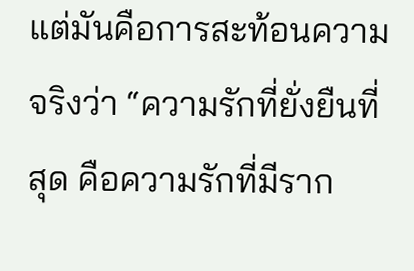แต่มันคือการสะท้อนความจริงว่า “ความรักที่ยั่งยืนที่สุด คือความรักที่มีราก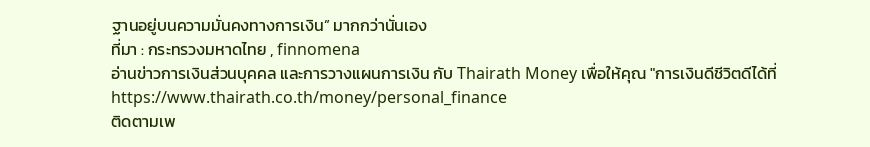ฐานอยู่บนความมั่นคงทางการเงิน” มากกว่านั่นเอง
ที่มา : กระทรวงมหาดไทย , finnomena
อ่านข่าวการเงินส่วนบุคคล และการวางแผนการเงิน กับ Thairath Money เพื่อให้คุณ "การเงินดีชีวิตดีได้ที่ https://www.thairath.co.th/money/personal_finance
ติดตามเพ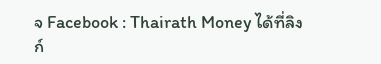จ Facebook : Thairath Money ได้ที่ลิงก์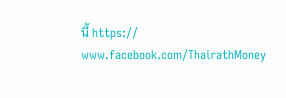นี้ https:// www.facebook.com/ThairathMoney